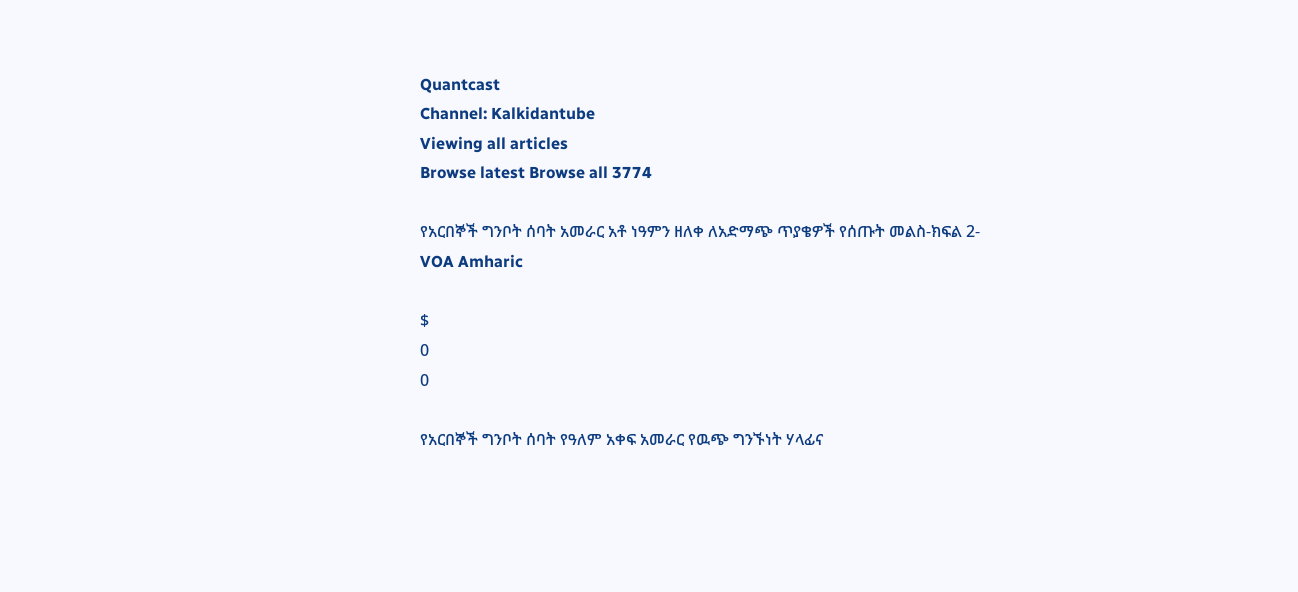Quantcast
Channel: Kalkidantube
Viewing all articles
Browse latest Browse all 3774

የአርበኞች ግንቦት ሰባት አመራር አቶ ነዓምን ዘለቀ ለአድማጭ ጥያቄዎች የሰጡት መልስ-ክፍል 2-VOA Amharic

$
0
0

የአርበኞች ግንቦት ሰባት የዓለም አቀፍ አመራር የዉጭ ግንኙነት ሃላፊና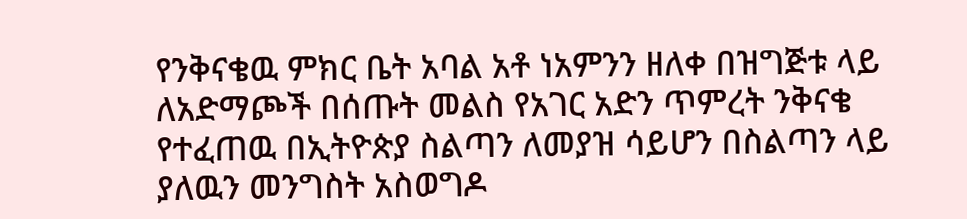የንቅናቄዉ ምክር ቤት አባል አቶ ነአምንን ዘለቀ በዝግጅቱ ላይ ለአድማጮች በሰጡት መልስ የአገር አድን ጥምረት ንቅናቄ የተፈጠዉ በኢትዮጵያ ስልጣን ለመያዝ ሳይሆን በስልጣን ላይ ያለዉን መንግስት አስወግዶ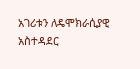አገሪቱን ለዴሞክራሲያዊ አስተዳደር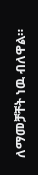ለማመቻቸት ነዉ ብለዋል።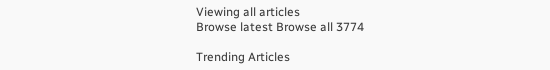Viewing all articles
Browse latest Browse all 3774

Trending Articles